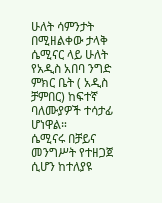ሁለት ሳምንታት በሚዘልቀው ታላቅ ሴሚናር ላይ ሁለት የአዲስ አበባ ንግድ ምክር ቤት ( አዲስ ቻምበር) ከፍተኛ ባለሙያዎች ተሳታፊ ሆነዋል።
ሴሚናሩ በቻይና መንግሥት የተዘጋጀ ሲሆን ከተለያዩ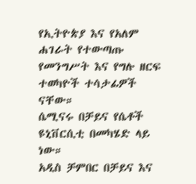የኢትዮጵያ እና የአለም ሐገራት የተውጣጡ የመንግሥት እና የግሉ ዘርፍ ተወካዮች ተሳታፊዎች ናቸው።
ሴሚናሩ በቻይና የሴቶች ዩኒቨርሲቲ በመካሄድ ላይ ነው።
አዲስ ቻምበር በቻይና እና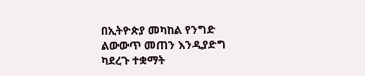በኢትዮጵያ መካከል የንግድ ልውውጥ መጠን እንዲያድግ ካደረጉ ተቋማት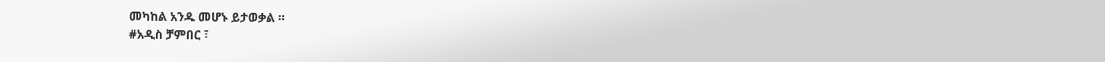መካከል አንዱ መሆኑ ይታወቃል ።
#አዲስ ቻምበር ፣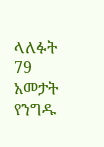ላለፉት 79 አመታት የንግዱ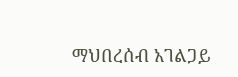ማህበረሰብ አገልጋይ